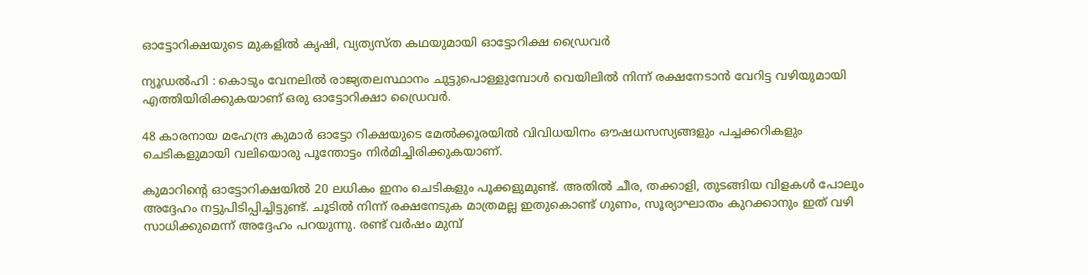ഓട്ടോറിക്ഷയുടെ മുകളിൽ കൃഷി, വ്യത്യസ്ത കഥയുമായി ഓട്ടോറിക്ഷ ഡ്രൈവർ

ന്യൂഡൽഹി : കൊടും വേനലിൽ രാജ്യതലസ്ഥാനം ചുട്ടുപൊള്ളുമ്പോള്‍ വെയിലില്‍ നിന്ന് രക്ഷനേടാന്‍ വേറിട്ട വഴിയുമായി എത്തിയിരിക്കുകയാണ് ഒരു ഓട്ടോറിക്ഷാ ഡ്രൈവര്‍.

48 കാരനായ മഹേന്ദ്ര കുമാര്‍ ഓട്ടോ റിക്ഷയുടെ മേല്‍ക്കൂരയില്‍ വിവിധയിനം ഔഷധസസ്യങ്ങളും പച്ചക്കറികളും ചെടികളുമായി വലിയൊരു പൂന്തോട്ടം നിര്‍മിച്ചിരിക്കുകയാണ്.

കുമാറിന്റെ ഓട്ടോറിക്ഷയില്‍ 20 ലധികം ഇനം ചെടികളും പൂക്കളുമുണ്ട്. അതില്‍ ചീര, തക്കാളി, തുടങ്ങിയ വിളകള്‍ പോലും അദ്ദേഹം നട്ടുപിടിപ്പിച്ചിട്ടുണ്ട്. ചൂടില്‍ നിന്ന് രക്ഷനേടുക മാത്രമല്ല ഇതുകൊണ്ട് ഗുണം, സൂര്യാഘാതം കുറക്കാനും ഇത് വഴി സാധിക്കുമെന്ന് അദ്ദേഹം പറയുന്നു. രണ്ട് വര്‍ഷം മുമ്പ്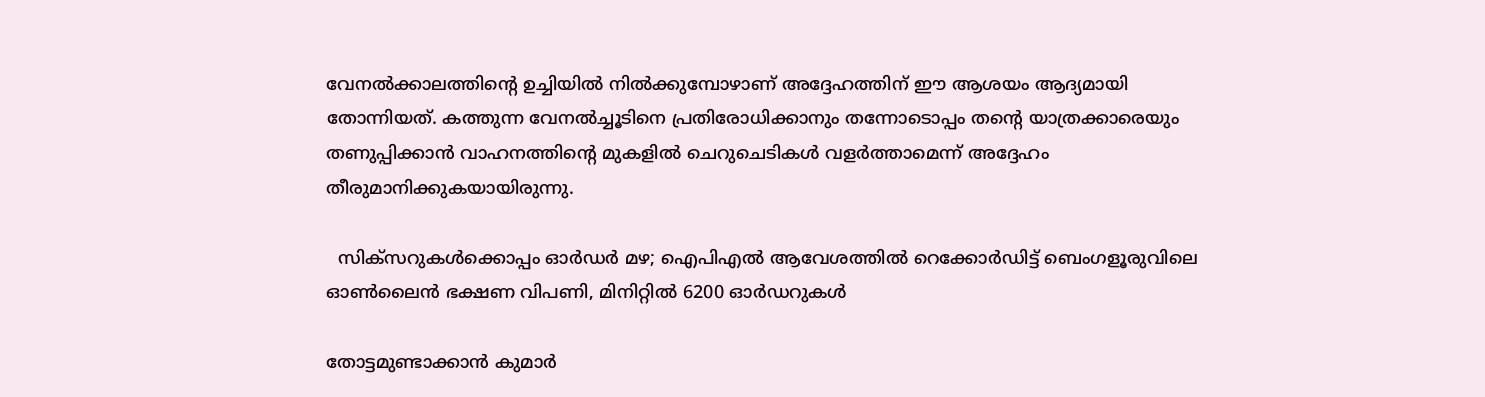വേനല്‍ക്കാലത്തിന്റെ ഉച്ചിയില്‍ നില്‍ക്കുമ്പോഴാണ് അദ്ദേഹത്തിന് ഈ ആശയം ആദ്യമായി തോന്നിയത്. കത്തുന്ന വേനല്‍ച്ചൂടിനെ പ്രതിരോധിക്കാനും തന്നോടൊപ്പം തന്റെ യാത്രക്കാരെയും തണുപ്പിക്കാന്‍ വാഹനത്തിന്റെ മുകളില്‍ ചെറുചെടികള്‍ വളര്‍ത്താമെന്ന് അദ്ദേഹം തീരുമാനിക്കുകയായിരുന്നു.

  സിക്സറുകൾക്കൊപ്പം ഓർഡർ മഴ; ഐപിഎൽ ആവേശത്തിൽ റെക്കോർഡിട്ട് ബെംഗളൂരുവിലെ ഓൺലൈൻ ഭക്ഷണ വിപണി, മിനിറ്റിൽ 6200 ഓർഡറുകൾ

തോട്ടമുണ്ടാക്കാന്‍ കുമാര്‍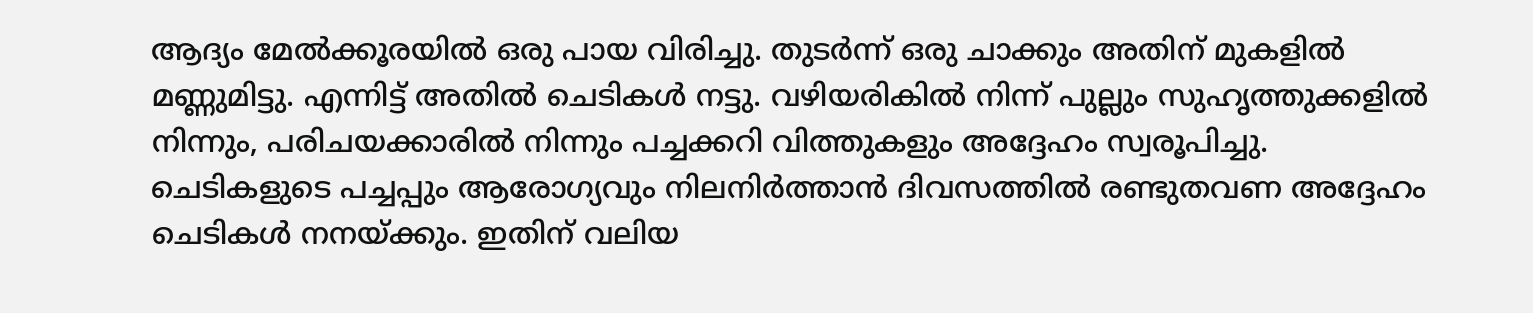ആദ്യം മേല്‍ക്കൂരയില്‍ ഒരു പായ വിരിച്ചു. തുടര്‍ന്ന് ഒരു ചാക്കും അതിന് മുകളില്‍ മണ്ണുമിട്ടു. എന്നിട്ട് അതില്‍ ചെടികള്‍ നട്ടു. വഴിയരികില്‍ നിന്ന് പുല്ലും സുഹൃത്തുക്കളില്‍ നിന്നും, പരിചയക്കാരില്‍ നിന്നും പച്ചക്കറി വിത്തുകളും അദ്ദേഹം സ്വരൂപിച്ചു. ചെടികളുടെ പച്ചപ്പും ആരോഗ്യവും നിലനിര്‍ത്താന്‍ ദിവസത്തില്‍ രണ്ടുതവണ അദ്ദേഹം ചെടികൾ നനയ്ക്കും. ഇതിന് വലിയ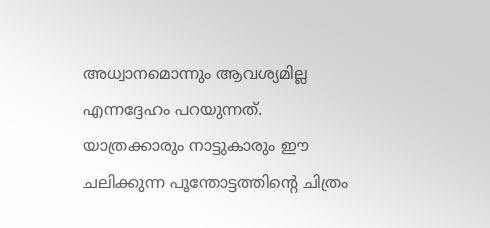അധ്വാനമൊന്നും ആവശ്യമില്ല എന്നദ്ദേഹം പറയുന്നത്. യാത്രക്കാരും നാട്ടുകാരും ഈ ചലിക്കുന്ന പൂന്തോട്ടത്തിന്റെ ചിത്രം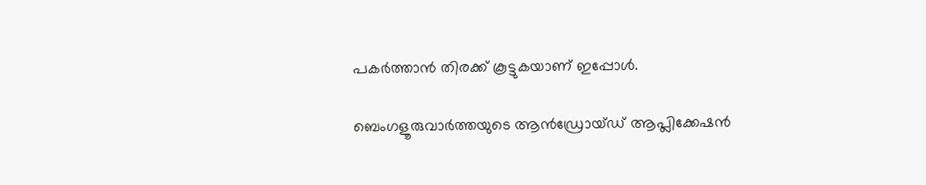പകര്‍ത്താന്‍ തിരക്ക് കൂട്ടുകയാണ് ഇപ്പോൾ.

ബെംഗളൂരുവാർത്തയുടെ ആൻഡ്രോയ്ഡ് ആപ്ലിക്കേഷൻ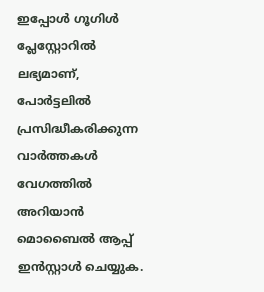ഇപ്പോൾ ഗൂഗിൾ പ്ലേസ്റ്റോറിൽ ലഭ്യമാണ്, പോർട്ടലിൽ പ്രസിദ്ധീകരിക്കുന്ന വാർത്തകൾ വേഗത്തിൽ അറിയാൻ മൊബൈൽ ആപ്പ് ഇൻസ്റ്റാൾ ചെയ്യുക.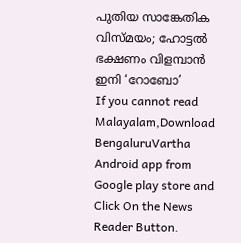പുതിയ സാങ്കേതിക വിസ്മയം; ഹോട്ടൽ ഭക്ഷണം വിളമ്പാൻ ഇനി ‘റോബോ’
If you cannot read Malayalam,Download BengaluruVartha Android app from Google play store and Click On the News Reader Button.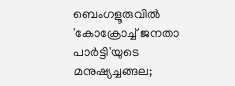ബെംഗളൂരുവിൽ 'കോക്രോച്ച് ജനതാ പാർട്ടി'യുടെ മനുഷ്യച്ചങ്ങല;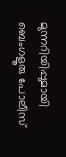മുന്നറിയിപ്പുമായി ബെംഗളൂരു പോലീസ്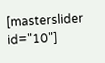[masterslider id="10"]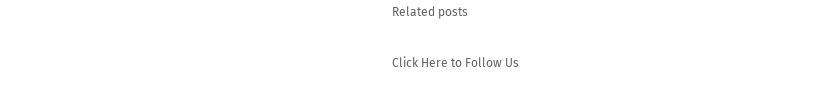Related posts

Click Here to Follow Us